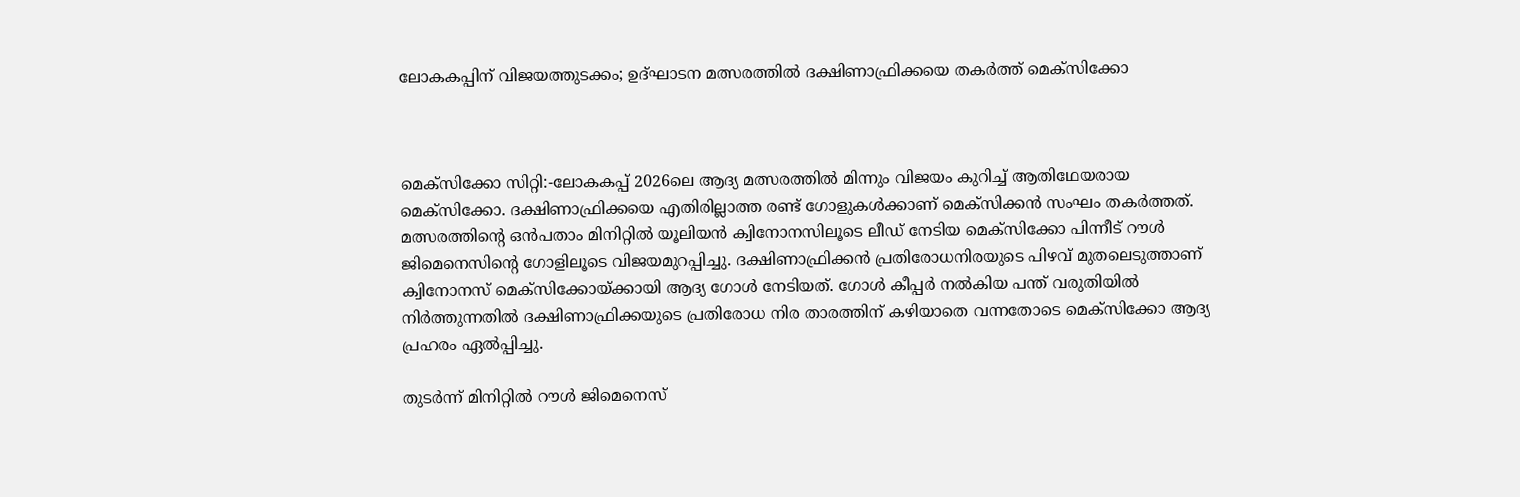ലോകകപ്പിന് വിജയത്തുടക്കം; ഉദ്ഘാടന മത്സരത്തിൽ ദക്ഷിണാഫ്രിക്കയെ തകർത്ത് മെക്സിക്കോ



മെക്സിക്കോ സിറ്റി:-ലോകകപ്പ് 2026ലെ ആദ്യ മത്സരത്തിൽ മിന്നും വിജയം കുറിച്ച് ആതിഥേയരായ മെക്സിക്കോ. ദക്ഷിണാഫ്രിക്കയെ എതിരില്ലാത്ത രണ്ട് ഗോളുകൾക്കാണ് മെക്സിക്കൻ സംഘം തകർത്തത്. മത്സരത്തിന്റെ ഒൻപതാം മിനിറ്റിൽ യൂലിയൻ ക്വിനോനസിലൂടെ ലീഡ് നേടിയ മെക്സിക്കോ പിന്നീട് റൗൾ ജിമെനെസിന്റെ ഗോളിലൂടെ വിജയമുറപ്പിച്ചു. ദക്ഷിണാഫ്രിക്കൻ പ്രതിരോധനിരയുടെ പിഴവ് മുതലെടുത്താണ് ക്വിനോനസ് മെക്സിക്കോയ്ക്കായി ആദ്യ ഗോൾ നേടിയത്. ഗോൾ കീപ്പര്‍ നൽകിയ പന്ത് വരുതിയിൽ നിർത്തുന്നതിൽ ദക്ഷിണാഫ്രിക്കയുടെ പ്രതിരോധ നിര താരത്തിന് കഴിയാതെ വന്നതോടെ മെക്സിക്കോ ആദ്യ പ്രഹരം ഏൽപ്പിച്ചു.

തുടർന്ന് മിനിറ്റിൽ റൗൾ ജിമെനെസ്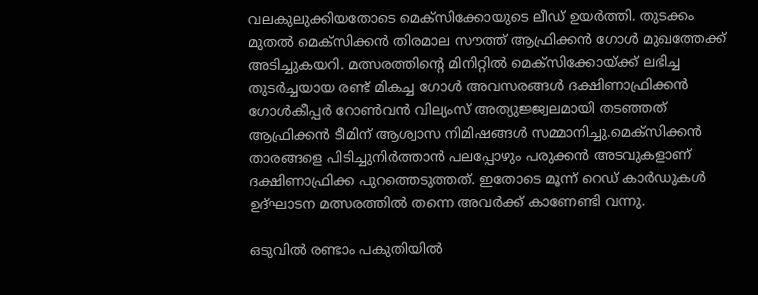വലകുലുക്കിയതോടെ മെക്സിക്കോയുടെ ലീഡ് ഉയർത്തി. തുടക്കം മുതൽ മെക്സിക്കൻ തിരമാല സൗത്ത് ആഫ്രിക്കൻ ഗോൾ മുഖത്തേക്ക് അടിച്ചുകയറി. മത്സരത്തിന്റെ മിനിറ്റിൽ മെക്സിക്കോയ്ക്ക് ലഭിച്ച തുടർച്ചയായ രണ്ട് മികച്ച ഗോൾ അവസരങ്ങൾ ദക്ഷിണാഫ്രിക്കൻ ഗോൾകീപ്പർ റോൺവൻ വില്യംസ് അത്യുജ്ജ്വലമായി തടഞ്ഞത് ആഫ്രിക്കൻ ടീമിന് ആശ്വാസ നിമിഷങ്ങൾ സമ്മാനിച്ചു.മെക്സിക്കൻ താരങ്ങളെ പിടിച്ചുനിർത്താൻ പലപ്പോഴും പരുക്കൻ അടവുകളാണ് ദക്ഷിണാഫ്രിക്ക പുറത്തെടുത്തത്. ഇതോടെ മൂന്ന് റെഡ് കാർഡുകൾ ഉദ്ഘാടന മത്സരത്തിൽ തന്നെ അവർക്ക് കാണേണ്ടി വന്നു.

ഒടുവിൽ രണ്ടാം പകുതിയിൽ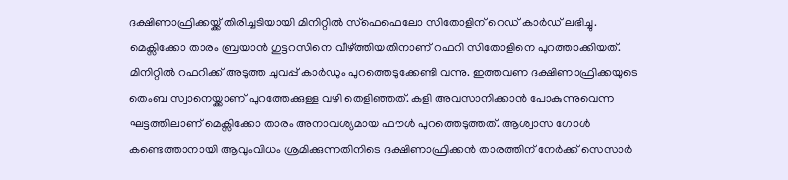ദക്ഷിണാഫ്രിക്കയ്ക്ക് തിരിച്ചടിയായി മിനിറ്റിൽ സ്ഫെഫെലോ സിതോളിന് റെഡ് കാർഡ് ലഭിച്ചു. മെക്സിക്കോ താരം ബ്രയാൻ ഗുട്ടറസിനെ വീഴ്ത്തിയതിനാണ് റഫറി സിതോളിനെ പുറത്താക്കിയത്. മിനിറ്റിൽ റഫറിക്ക് അടുത്ത ചുവപ്പ് കാർഡും പുറത്തെടുക്കേണ്ടി വന്നു. ഇത്തവണ ദക്ഷിണാഫ്രിക്കയുടെ തെംബ സ്വാനെയ്ക്കാണ് പുറത്തേക്കുള്ള വഴി തെളിഞ്ഞത്. കളി അവസാനിക്കാൻ പോകുന്നുവെന്ന ഘട്ടത്തിലാണ് മെക്സിക്കോ താരം അനാവശ്യമായ ഫൗൾ പുറത്തെടുത്തത്. ആശ്വാസ ഗോൾ കണ്ടെത്താനായി ആവുംവിധം ശ്രമിക്കുന്നതിനിടെ ദക്ഷിണാഫ്രിക്കൻ താരത്തിന് നേർക്ക് സെസാർ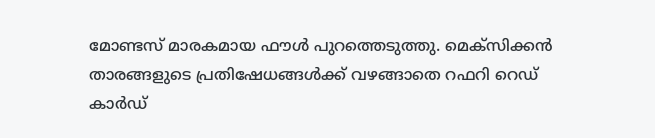മോണ്ടസ് മാരകമായ ഫൗൾ പുറത്തെടുത്തു. മെക്സിക്കൻ താരങ്ങളുടെ പ്രതിഷേധങ്ങൾക്ക് വഴങ്ങാതെ റഫറി റെഡ് കാര്‍ഡ്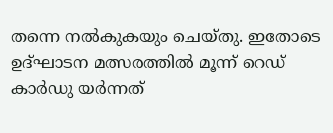തന്നെ നൽകുകയും ചെയ്തു. ഇതോടെ ഉദ്ഘാടന മത്സരത്തിൽ മൂന്ന് റെഡ് കാർഡു യർന്നത്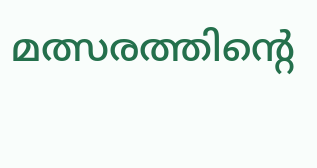മത്സരത്തിൻ്റെ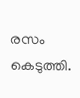രസം കെടുത്തി.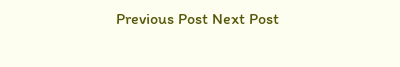Previous Post Next Post